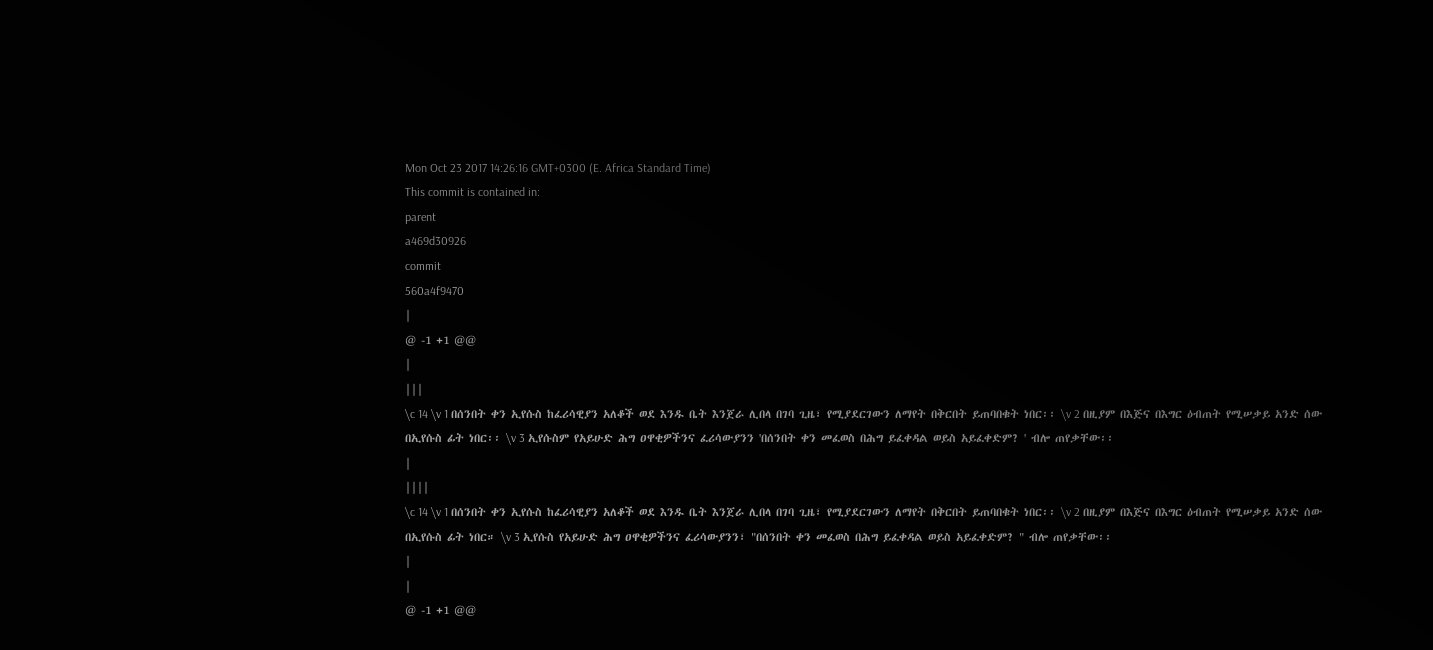Mon Oct 23 2017 14:26:16 GMT+0300 (E. Africa Standard Time)
This commit is contained in:
parent
a469d30926
commit
560a4f9470
|
@ -1 +1 @@
|
|||
\c 14 \v 1 በሰንበት ቀን ኢየሱስ ከፈሪሳዊያን አለቆች ወደ እንዱ ቤት እንጀራ ሊበላ በገባ ጊዜ፣ የሚያደርገውን ለማየት በቅርበት ይጠባበቁት ነበር፡፡ \v 2 በዚያም በእጅና በእግር ዕብጠት የሚሠቃይ አንድ ሰው በኢየሱስ ፊት ነበር፡፡ \v 3 ኢየሱስም የአይሁድ ሕግ ዐዋቂዎችንና ፈሪሳውያንን 'በሰንበት ቀን መፈወስ በሕግ ይፈቀዳል ወይስ አይፈቀድም? ' ብሎ ጠየቃቸው፡፡
|
||||
\c 14 \v 1 በሰንበት ቀን ኢየሱስ ከፈሪሳዊያን አለቆች ወደ እንዱ ቤት እንጀራ ሊበላ በገባ ጊዜ፣ የሚያደርገውን ለማየት በቅርበት ይጠባበቁት ነበር፡፡ \v 2 በዚያም በእጅና በእግር ዕብጠት የሚሠቃይ አንድ ሰው በኢየሱስ ፊት ነበር። \v 3 ኢየሱስ የአይሁድ ሕግ ዐዋቂዎችንና ፈሪሳውያንን፣ "በሰንበት ቀን መፈወስ በሕግ ይፈቀዳል ወይስ አይፈቀድም? " ብሎ ጠየቃቸው፡፡
|
|
@ -1 +1 @@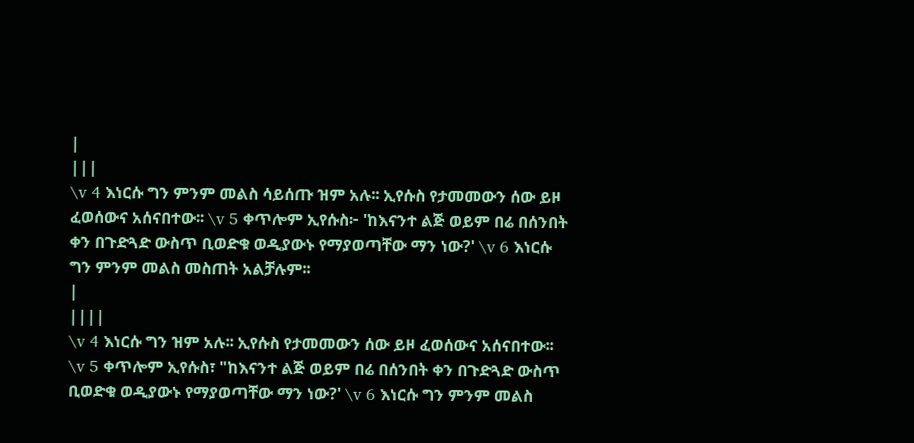|
|||
\v 4 እነርሱ ግን ምንም መልስ ሳይሰጡ ዝም አሉ፡፡ ኢየሱስ የታመመውን ሰው ይዞ ፈወሰውና አሰናበተው፡፡ \v 5 ቀጥሎም ኢየሱስ፦ 'ከእናንተ ልጅ ወይም በሬ በሰንበት ቀን በጉድጓድ ውስጥ ቢወድቁ ወዲያውኑ የማያወጣቸው ማን ነው?' \v 6 እነርሱ ግን ምንም መልስ መስጠት አልቻሉም፡፡
|
||||
\v 4 እነርሱ ግን ዝም አሉ፡፡ ኢየሱስ የታመመውን ሰው ይዞ ፈወሰውና አሰናበተው፡፡ \v 5 ቀጥሎም ኢየሱስ፣ "ከእናንተ ልጅ ወይም በሬ በሰንበት ቀን በጉድጓድ ውስጥ ቢወድቁ ወዲያውኑ የማያወጣቸው ማን ነው?' \v 6 እነርሱ ግን ምንም መልስ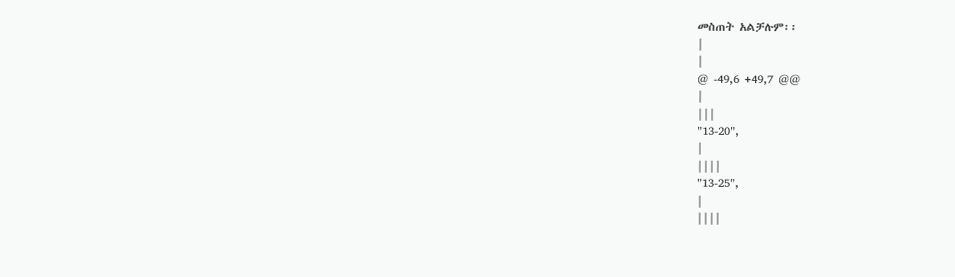መስጠት አልቻሉም፡፡
|
|
@ -49,6 +49,7 @@
|
|||
"13-20",
|
||||
"13-25",
|
||||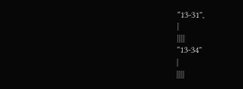"13-31",
|
||||
"13-34"
|
||||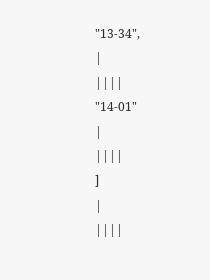"13-34",
|
||||
"14-01"
|
||||
]
|
||||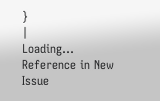}
|
Loading…
Reference in New Issue